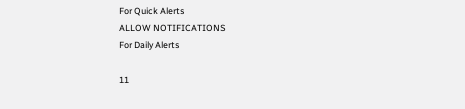For Quick Alerts
ALLOW NOTIFICATIONS
For Daily Alerts

11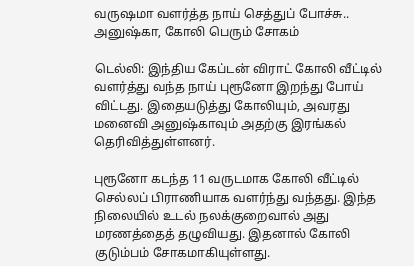வருஷமா வளர்த்த நாய் செத்துப் போச்சு.. அனுஷ்கா, கோலி பெரும் சோகம்

டெல்லி: இந்திய கேப்டன் விராட் கோலி வீட்டில் வளர்த்து வந்த நாய் புரூனோ இறந்து போய் விட்டது. இதையடுத்து கோலியும், அவரது மனைவி அனுஷ்காவும் அதற்கு இரங்கல் தெரிவித்துள்ளனர்.

புரூனோ கடந்த 11 வருடமாக கோலி வீட்டில் செல்லப் பிராணியாக வளர்ந்து வந்தது. இந்த நிலையில் உடல் நலக்குறைவால் அது மரணத்தைத் தழுவியது. இதனால் கோலி குடும்பம் சோகமாகியுள்ளது.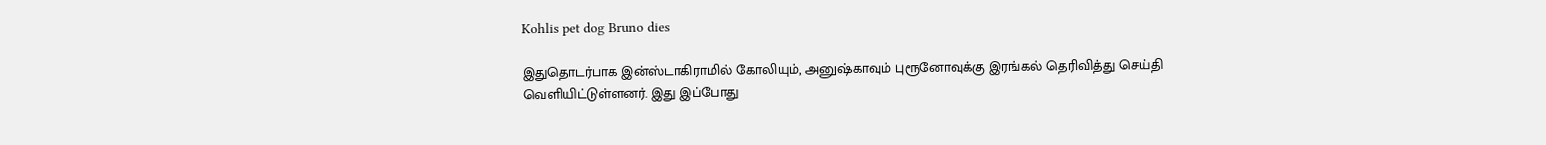Kohlis pet dog Bruno dies

இதுதொடர்பாக இன்ஸ்டாகிராமில் கோலியும், அனுஷ்காவும் புரூனோவுக்கு இரங்கல் தெரிவித்து செய்தி வெளியிட்டுள்ளனர். இது இப்போது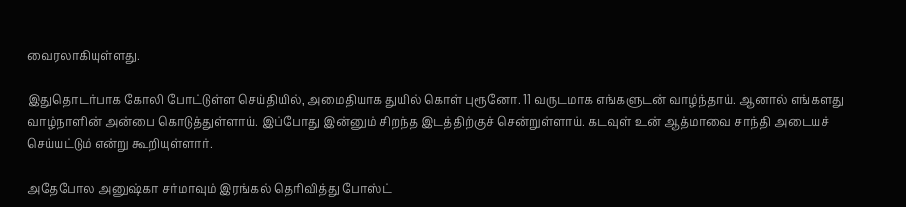வைரலாகியுள்ளது.

இதுதொடர்பாக கோலி போட்டுள்ள செய்தியில், அமைதியாக துயில் கொள் புரூனோ. 11 வருடமாக எங்களுடன் வாழ்ந்தாய். ஆனால் எங்களது வாழ்நாளின் அன்பை கொடுத்துள்ளாய். இப்போது இன்னும் சிறந்த இடத்திற்குச் சென்றுள்ளாய். கடவுள் உன் ஆத்மாவை சாந்தி அடையச் செய்யட்டும் என்று கூறியுள்ளார்.

அதேபோல அனுஷ்கா சர்மாவும் இரங்கல் தெரிவித்து போஸ்ட்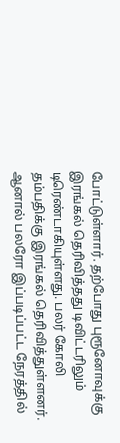போட்டுள்ளார். தற்போது புரூனோவுக்கு இரங்கல் தெரிவித்தது டிவிட்டரிலும் டிரெண்டாகியுள்ளது. பலர் கோலி தம்பதிக்கு இரங்கல் தெரிவித்துள்ளனர். ஆனால் பலரோ இப்படிப்பட்ட நேரத்தில்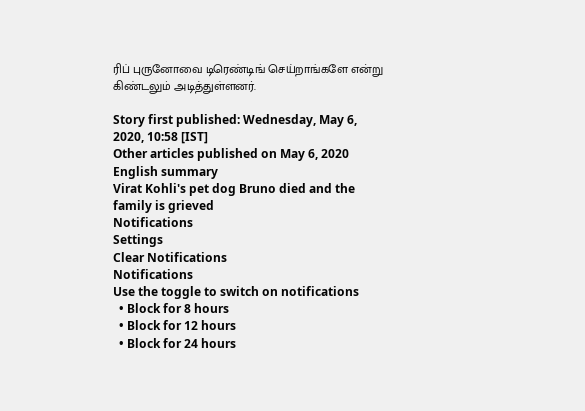ரிப் புருனோவை டிரெண்டிங் செய்றாங்களே என்று கிண்டலும் அடித்துள்ளனர்.

Story first published: Wednesday, May 6, 2020, 10:58 [IST]
Other articles published on May 6, 2020
English summary
Virat Kohli's pet dog Bruno died and the family is grieved
Notifications
Settings
Clear Notifications
Notifications
Use the toggle to switch on notifications
  • Block for 8 hours
  • Block for 12 hours
  • Block for 24 hours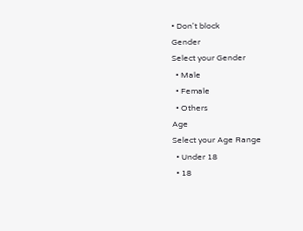• Don't block
Gender
Select your Gender
  • Male
  • Female
  • Others
Age
Select your Age Range
  • Under 18
  • 18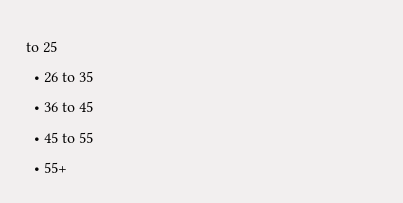to 25
  • 26 to 35
  • 36 to 45
  • 45 to 55
  • 55+